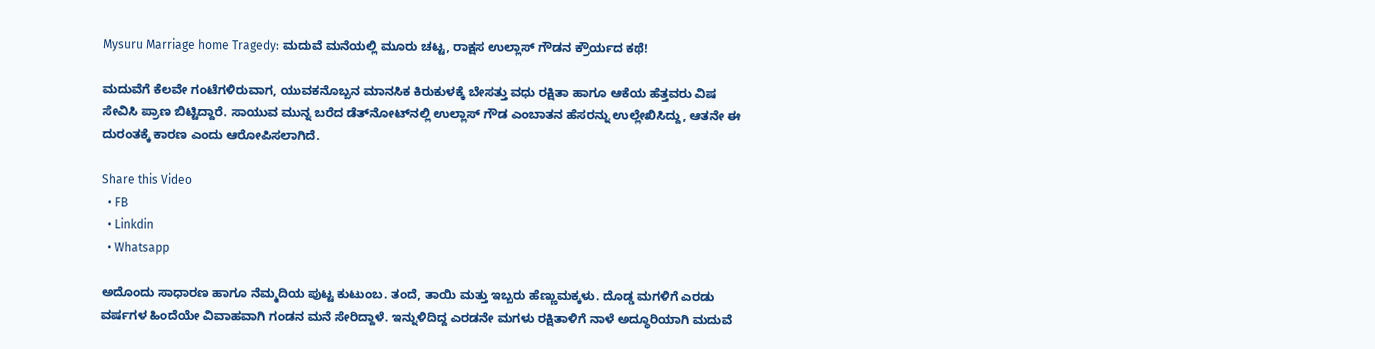Mysuru Marriage home Tragedy: ಮದುವೆ ಮನೆಯಲ್ಲಿ ಮೂರು ಚಟ್ಟ, ರಾಕ್ಷಸ ಉಲ್ಲಾಸ್ ಗೌಡನ ಕ್ರೌರ್ಯದ ಕಥೆ!

ಮದುವೆಗೆ ಕೆಲವೇ ಗಂಟೆಗಳಿರುವಾಗ, ಯುವಕನೊಬ್ಬನ ಮಾನಸಿಕ ಕಿರುಕುಳಕ್ಕೆ ಬೇಸತ್ತು ವಧು ರಕ್ಷಿತಾ ಹಾಗೂ ಆಕೆಯ ಹೆತ್ತವರು ವಿಷ ಸೇವಿಸಿ ಪ್ರಾಣ ಬಿಟ್ಟಿದ್ದಾರೆ. ಸಾಯುವ ಮುನ್ನ ಬರೆದ ಡೆತ್‌ನೋಟ್‌ನಲ್ಲಿ ಉಲ್ಲಾಸ್ ಗೌಡ ಎಂಬಾತನ ಹೆಸರನ್ನು ಉಲ್ಲೇಖಿಸಿದ್ದು, ಆತನೇ ಈ ದುರಂತಕ್ಕೆ ಕಾರಣ ಎಂದು ಆರೋಪಿಸಲಾಗಿದೆ.

Share this Video
  • FB
  • Linkdin
  • Whatsapp

ಅದೊಂದು ಸಾಧಾರಣ ಹಾಗೂ ನೆಮ್ಮದಿಯ ಪುಟ್ಟ ಕುಟುಂಬ. ತಂದೆ, ತಾಯಿ ಮತ್ತು ಇಬ್ಬರು ಹೆಣ್ಣುಮಕ್ಕಳು. ದೊಡ್ಡ ಮಗಳಿಗೆ ಎರಡು ವರ್ಷಗಳ ಹಿಂದೆಯೇ ವಿವಾಹವಾಗಿ ಗಂಡನ ಮನೆ ಸೇರಿದ್ದಾಳೆ. ಇನ್ನುಳಿದಿದ್ದ ಎರಡನೇ ಮಗಳು ರಕ್ಷಿತಾಳಿಗೆ ನಾಳೆ ಅದ್ಧೂರಿಯಾಗಿ ಮದುವೆ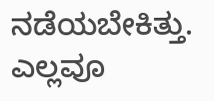ನಡೆಯಬೇಕಿತ್ತು. ಎಲ್ಲವೂ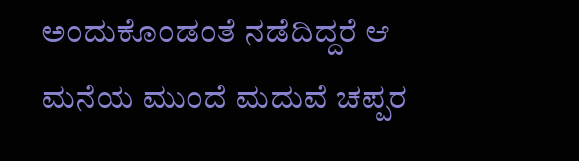ಅಂದುಕೊಂಡಂತೆ ನಡೆದಿದ್ದರೆ ಆ ಮನೆಯ ಮುಂದೆ ಮದುವೆ ಚಪ್ಪರ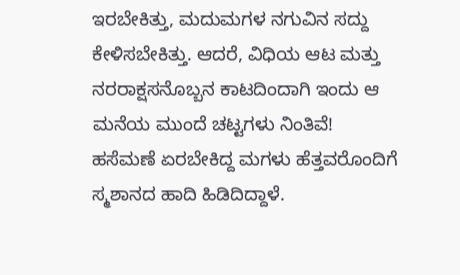ಇರಬೇಕಿತ್ತು, ಮದುಮಗಳ ನಗುವಿನ ಸದ್ದು ಕೇಳಿಸಬೇಕಿತ್ತು. ಆದರೆ, ವಿಧಿಯ ಆಟ ಮತ್ತು ನರರಾಕ್ಷಸನೊಬ್ಬನ ಕಾಟದಿಂದಾಗಿ ಇಂದು ಆ ಮನೆಯ ಮುಂದೆ ಚಟ್ಟಗಳು ನಿಂತಿವೆ! ಹಸೆಮಣೆ ಏರಬೇಕಿದ್ದ ಮಗಳು ಹೆತ್ತವರೊಂದಿಗೆ ಸ್ಮಶಾನದ ಹಾದಿ ಹಿಡಿದಿದ್ದಾಳೆ.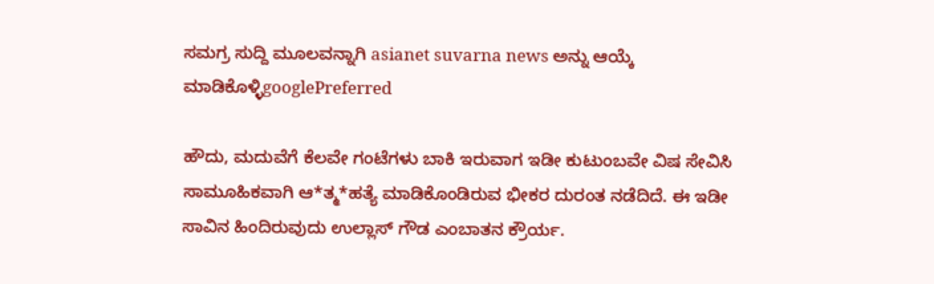ಸಮಗ್ರ ಸುದ್ದಿ ಮೂಲವನ್ನಾಗಿ asianet suvarna news ಅನ್ನು ಆಯ್ಕೆ ಮಾಡಿಕೊಳ್ಳಿgooglePreferred

ಹೌದು, ಮದುವೆಗೆ ಕೆಲವೇ ಗಂಟೆಗಳು ಬಾಕಿ ಇರುವಾಗ ಇಡೀ ಕುಟುಂಬವೇ ವಿಷ ಸೇವಿಸಿ ಸಾಮೂಹಿಕವಾಗಿ ಆ*ತ್ಮ*ಹತ್ಯೆ ಮಾಡಿಕೊಂಡಿರುವ ಭೀಕರ ದುರಂತ ನಡೆದಿದೆ. ಈ ಇಡೀ ಸಾವಿನ ಹಿಂದಿರುವುದು ಉಲ್ಲಾಸ್ ಗೌಡ ಎಂಬಾತನ ಕ್ರೌರ್ಯ.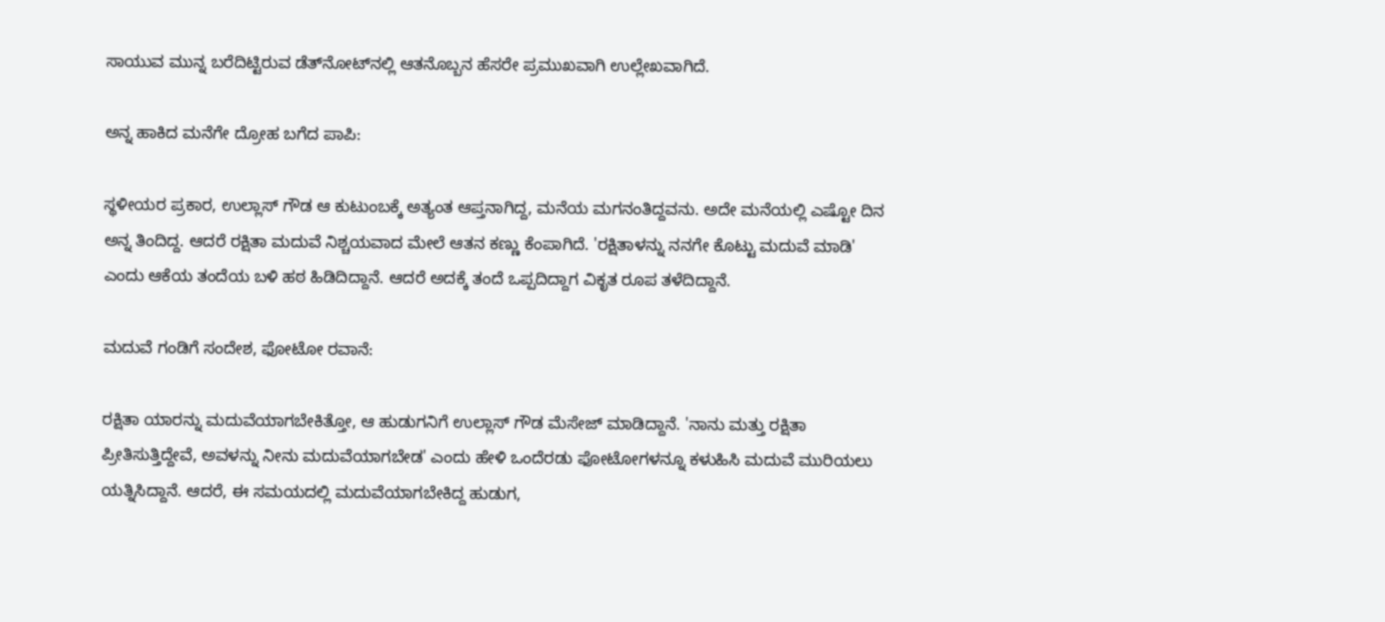ಸಾಯುವ ಮುನ್ನ ಬರೆದಿಟ್ಟಿರುವ ಡೆತ್‌ನೋಟ್‌ನಲ್ಲಿ ಆತನೊಬ್ಬನ ಹೆಸರೇ ಪ್ರಮುಖವಾಗಿ ಉಲ್ಲೇಖವಾಗಿದೆ.

ಅನ್ನ ಹಾಕಿದ ಮನೆಗೇ ದ್ರೋಹ ಬಗೆದ ಪಾಪಿ:

ಸ್ಥಳೀಯರ ಪ್ರಕಾರ, ಉಲ್ಲಾಸ್ ಗೌಡ ಆ ಕುಟುಂಬಕ್ಕೆ ಅತ್ಯಂತ ಆಪ್ತನಾಗಿದ್ದ, ಮನೆಯ ಮಗನಂತಿದ್ದವನು. ಅದೇ ಮನೆಯಲ್ಲಿ ಎಷ್ಟೋ ದಿನ ಅನ್ನ ತಿಂದಿದ್ದ. ಆದರೆ ರಕ್ಷಿತಾ ಮದುವೆ ನಿಶ್ಚಯವಾದ ಮೇಲೆ ಆತನ ಕಣ್ಣು ಕೆಂಪಾಗಿದೆ. 'ರಕ್ಷಿತಾಳನ್ನು ನನಗೇ ಕೊಟ್ಟು ಮದುವೆ ಮಾಡಿ' ಎಂದು ಆಕೆಯ ತಂದೆಯ ಬಳಿ ಹಠ ಹಿಡಿದಿದ್ದಾನೆ. ಆದರೆ ಅದಕ್ಕೆ ತಂದೆ ಒಪ್ಪದಿದ್ದಾಗ ವಿಕೃತ ರೂಪ ತಳೆದಿದ್ದಾನೆ.

ಮದುವೆ ಗಂಡಿಗೆ ಸಂದೇಶ, ಫೋಟೋ ರವಾನೆ:

ರಕ್ಷಿತಾ ಯಾರನ್ನು ಮದುವೆಯಾಗಬೇಕಿತ್ತೋ, ಆ ಹುಡುಗನಿಗೆ ಉಲ್ಲಾಸ್ ಗೌಡ ಮೆಸೇಜ್ ಮಾಡಿದ್ದಾನೆ. 'ನಾನು ಮತ್ತು ರಕ್ಷಿತಾ ಪ್ರೀತಿಸುತ್ತಿದ್ದೇವೆ, ಅವಳನ್ನು ನೀನು ಮದುವೆಯಾಗಬೇಡ' ಎಂದು ಹೇಳಿ ಒಂದೆರಡು ಫೋಟೋಗಳನ್ನೂ ಕಳುಹಿಸಿ ಮದುವೆ ಮುರಿಯಲು ಯತ್ನಿಸಿದ್ದಾನೆ. ಆದರೆ, ಈ ಸಮಯದಲ್ಲಿ ಮದುವೆಯಾಗಬೇಕಿದ್ದ ಹುಡುಗ,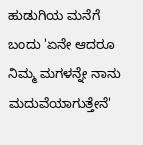ಹುಡುಗಿಯ ಮನೆಗೆ ಬಂದು 'ಏನೇ ಆದರೂ ನಿಮ್ಮ ಮಗಳನ್ನೇ ನಾನು ಮದುವೆಯಾಗುತ್ತೇನೆ'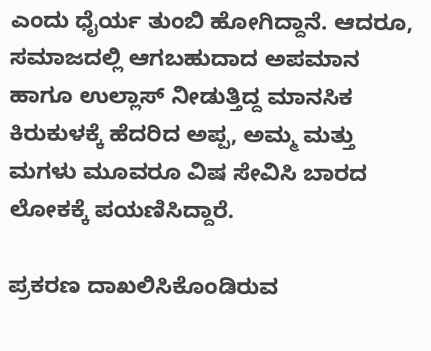ಎಂದು ಧೈರ್ಯ ತುಂಬಿ ಹೋಗಿದ್ದಾನೆ. ಆದರೂ, ಸಮಾಜದಲ್ಲಿ ಆಗಬಹುದಾದ ಅಪಮಾನ ಹಾಗೂ ಉಲ್ಲಾಸ್ ನೀಡುತ್ತಿದ್ದ ಮಾನಸಿಕ ಕಿರುಕುಳಕ್ಕೆ ಹೆದರಿದ ಅಪ್ಪ, ಅಮ್ಮ ಮತ್ತು ಮಗಳು ಮೂವರೂ ವಿಷ ಸೇವಿಸಿ ಬಾರದ ಲೋಕಕ್ಕೆ ಪಯಣಿಸಿದ್ದಾರೆ.

ಪ್ರಕರಣ ದಾಖಲಿಸಿಕೊಂಡಿರುವ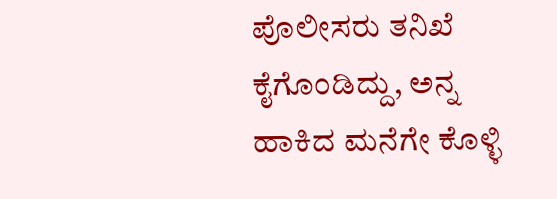ಪೊಲೀಸರು ತನಿಖೆ ಕೈಗೊಂಡಿದ್ದು, ಅನ್ನ ಹಾಕಿದ ಮನೆಗೇ ಕೊಳ್ಳಿ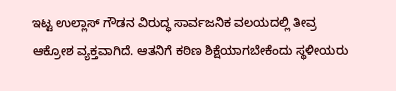ಇಟ್ಟ ಉಲ್ಲಾಸ್ ಗೌಡನ ವಿರುದ್ಧ ಸಾರ್ವಜನಿಕ ವಲಯದಲ್ಲಿ ತೀವ್ರ ಆಕ್ರೋಶ ವ್ಯಕ್ತವಾಗಿದೆ. ಆತನಿಗೆ ಕಠಿಣ ಶಿಕ್ಷೆಯಾಗಬೇಕೆಂದು ಸ್ಥಳೀಯರು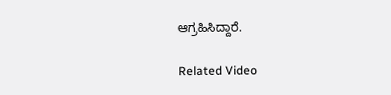ಆಗ್ರಹಿಸಿದ್ದಾರೆ.

Related Video